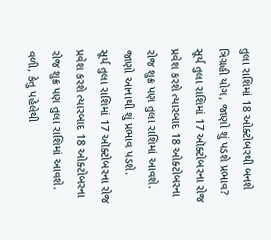તુલા રાશિમાં 18 ઓક્ટોબરથી બનશે ત્રિગ્રહી યોગ, જાણો શું પડશે પ્રભાવ?
સૂર્ય તુલા રાશિમાં 17 ઑક્ટોબરના રોજ પ્રવેશ કરશે ત્યારબાદ 18 ઓક્ટોબરના રોજ શુક્ર પણ તુલા રાશિમાં આવશે. જાણો આનાથી શું પ્રભાવ પડશે.
સૂર્ય તુલા રાશિમાં 17 ઑક્ટોબરના રોજ પ્રવેશ કરશે ત્યારબાદ 18 ઓક્ટોબરના રોજ શુક્ર પણ તુલા રાશિમાં આવશે. વળી, કેતુ પહેલેથી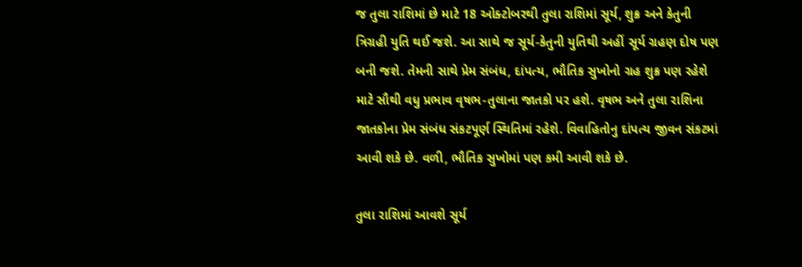જ તુલા રાશિમાં છે માટે 18 ઓક્ટોબરથી તુલા રાશિમાં સૂર્ય, શુક્ર અને કેતુની ત્રિગ્રહી યુતિ થઈ જશે. આ સાથે જ સૂર્ય-કેતુની યુતિથી અહીં સૂર્ય ગ્રહણ દોષ પણ બની જશે. તેમની સાથે પ્રેમ સંબંધ, દાંપત્ય, ભૌતિક સુખોનો ગ્રહ શુક્ર પણ રહેશે માટે સૌથી વધુ પ્રભાવ વૃષભ-તુલાના જાતકો પર હશે. વૃષભ અને તુલા રાશિના જાતકોના પ્રેમ સંબંધ સંકટપૂર્ણ સ્થિતિમાં રહેશે. વિવાહિતોનુ દાંપત્ય જીવન સંકટમાં આવી શકે છે. વળી, ભૌતિક સુખોમાં પણ કમી આવી શકે છે.

તુલા રાશિમાં આવશે સૂર્ય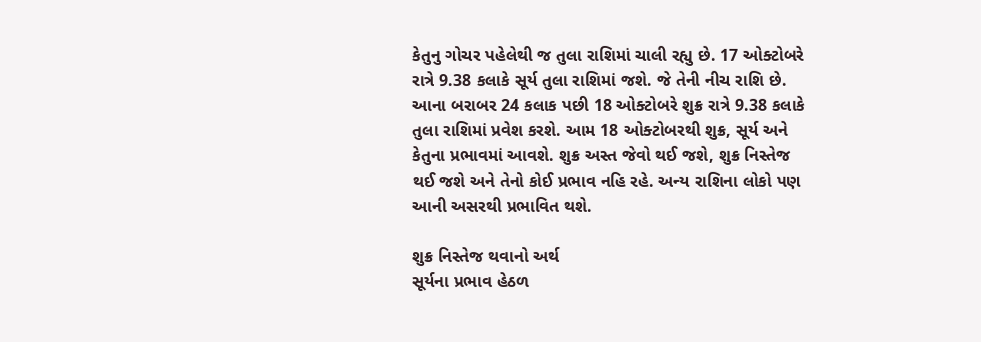કેતુનુ ગોચર પહેલેથી જ તુલા રાશિમાં ચાલી રહ્યુ છે. 17 ઓક્ટોબરે રાત્રે 9.38 કલાકે સૂર્ય તુલા રાશિમાં જશે. જે તેની નીચ રાશિ છે. આના બરાબર 24 કલાક પછી 18 ઓક્ટોબરે શુક્ર રાત્રે 9.38 કલાકે તુલા રાશિમાં પ્રવેશ કરશે. આમ 18 ઓક્ટોબરથી શુક્ર, સૂર્ય અને કેતુના પ્રભાવમાં આવશે. શુક્ર અસ્ત જેવો થઈ જશે, શુક્ર નિસ્તેજ થઈ જશે અને તેનો કોઈ પ્રભાવ નહિ રહે. અન્ય રાશિના લોકો પણ આની અસરથી પ્રભાવિત થશે.

શુક્ર નિસ્તેજ થવાનો અર્થ
સૂર્યના પ્રભાવ હેઠળ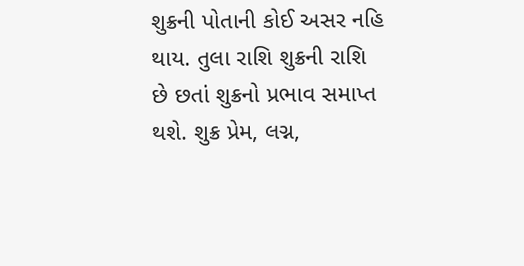શુક્રની પોતાની કોઈ અસર નહિ થાય. તુલા રાશિ શુક્રની રાશિ છે છતાં શુક્રનો પ્રભાવ સમાપ્ત થશે. શુક્ર પ્રેમ, લગ્ન,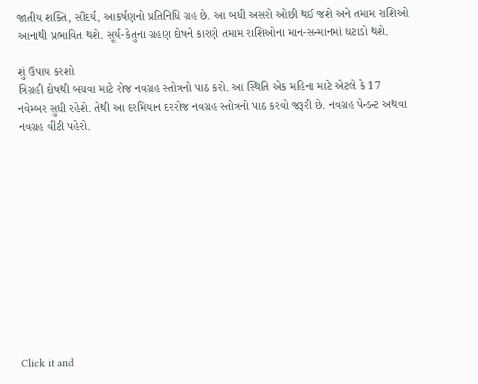જાતીય શક્તિ, સૌંદર્ય, આકર્ષણનો પ્રતિનિધિ ગ્રહ છે. આ બધી અસરો ઓછી થઈ જશે અને તમામ રાશિઓ આનાથી પ્રભાવિત થશે. સૂર્ય-કેતુના ગ્રહણ દોષને કારણે તમામ રાશિઓના માન-સન્માનમાં ઘટાડો થશે.

શું ઉપાય કરશો
ત્રિગ્રહી દોષથી બચવા માટે રોજ નવગ્રહ સ્તોત્રનો પાઠ કરો. આ સ્થિતિ એક મહિના માટે એટલે કે 17 નવેમ્બર સુધી રહેશે. તેથી આ દરમિયાન દરરોજ નવગ્રહ સ્તોત્રનો પાઠ કરવો જરૂરી છે. નવગ્રહ પેન્ડન્ટ અથવા નવગ્રહ વીંટી પહેરો.












Click it and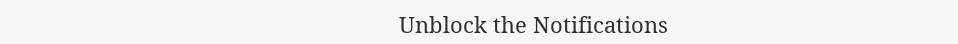Unblock the Notifications